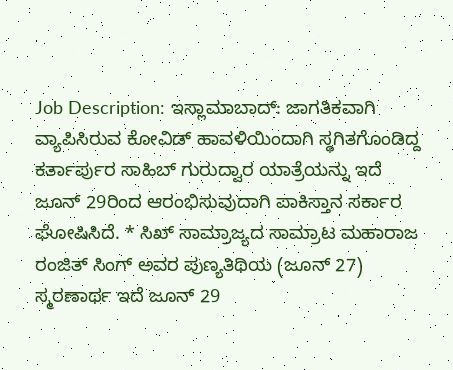Job Description: ಇಸ್ಲಾಮಾಬಾದ್: ಜಾಗತಿಕವಾಗಿ ವ್ಯಾಪಿಸಿರುವ ಕೋವಿಡ್ ಹಾವಳಿಯಿಂದಾಗಿ ಸ್ಥಗಿತಗೊಂಡಿದ್ದ ಕರ್ತಾರ್ಪುರ ಸಾಹಿಬ್ ಗುರುದ್ವಾರ ಯಾತ್ರೆಯನ್ನು ಇದೆ ಜೂನ್ 29ರಿಂದ ಆರಂಭಿಸುವುದಾಗಿ ಪಾಕಿಸ್ತಾನ ಸರ್ಕಾರ ಘೋಷಿಸಿದೆ. * ಸಿಖ್ ಸಾಮ್ರಾಜ್ಯದ ಸಾಮ್ರಾಟ ಮಹಾರಾಜ ರಂಜಿತ್ ಸಿಂಗ್ ಅವರ ಪುಣ್ಯತಿಥಿಯ (ಜೂನ್ 27) ಸ್ಮರಣಾರ್ಥ ಇದೆ ಜೂನ್ 29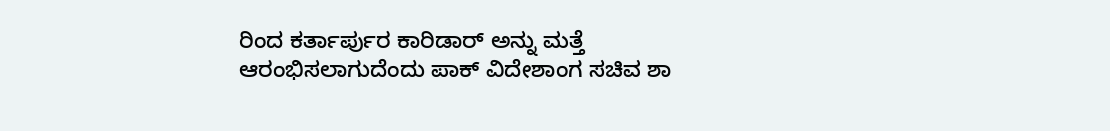ರಿಂದ ಕರ್ತಾರ್ಪುರ ಕಾರಿಡಾರ್ ಅನ್ನು ಮತ್ತೆ ಆರಂಭಿಸಲಾಗುದೆಂದು ಪಾಕ್ ವಿದೇಶಾಂಗ ಸಚಿವ ಶಾ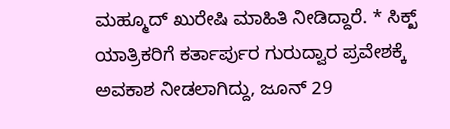ಮಹ್ಮೂದ್ ಖುರೇಷಿ ಮಾಹಿತಿ ನೀಡಿದ್ದಾರೆ. * ಸಿಕ್ಖ್ ಯಾತ್ರಿಕರಿಗೆ ಕರ್ತಾರ್ಪುರ ಗುರುದ್ವಾರ ಪ್ರವೇಶಕ್ಕೆ ಅವಕಾಶ ನೀಡಲಾಗಿದ್ದು, ಜೂನ್ 29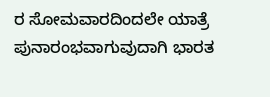ರ ಸೋಮವಾರದಿಂದಲೇ ಯಾತ್ರೆ ಪುನಾರಂಭವಾಗುವುದಾಗಿ ಭಾರತ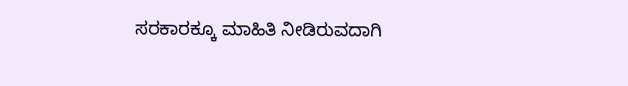ಸರಕಾರಕ್ಕೂ ಮಾಹಿತಿ ನೀಡಿರುವದಾಗಿ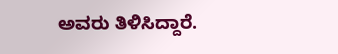ಅವರು ತಿಳಿಸಿದ್ದಾರೆ.